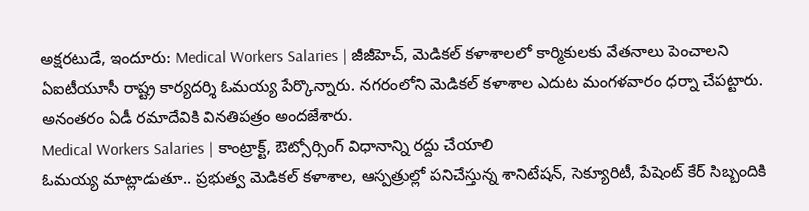అక్షరటుడే, ఇందూరు: Medical Workers Salaries | జీజీహెచ్, మెడికల్ కళాశాలలో కార్మికులకు వేతనాలు పెంచాలని ఏఐటీయూసీ రాష్ట్ర కార్యదర్శి ఓమయ్య పేర్కొన్నారు. నగరంలోని మెడికల్ కళాశాల ఎదుట మంగళవారం ధర్నా చేపట్టారు. అనంతరం ఏడీ రమాదేవికి వినతిపత్రం అందజేశారు.
Medical Workers Salaries | కాంట్రాక్ట్, ఔట్సోర్సింగ్ విధానాన్ని రద్దు చేయాలి
ఓమయ్య మాట్లాడుతూ.. ప్రభుత్వ మెడికల్ కళాశాల, ఆస్పత్రుల్లో పనిచేస్తున్న శానిటేషన్, సెక్యూరిటీ, పేషెంట్ కేర్ సిబ్బందికి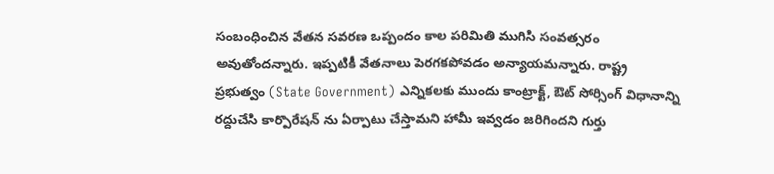సంబంధించిన వేతన సవరణ ఒప్పందం కాల పరిమితి ముగిసి సంవత్సరం అవుతోందన్నారు. ఇప్పటికీ వేతనాలు పెరగకపోవడం అన్యాయమన్నారు. రాష్ట్ర ప్రభుత్వం (State Government) ఎన్నికలకు ముందు కాంట్రాక్ట్, ఔట్ సోర్సింగ్ విధానాన్ని రద్దుచేసి కార్పొరేషన్ ను ఏర్పాటు చేస్తామని హామీ ఇవ్వడం జరిగిందని గుర్తు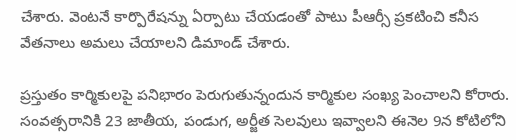చేశారు. వెంటనే కార్పొరేషన్ను ఏర్పాటు చేయడంతో పాటు పీఆర్సీ ప్రకటించి కనీస వేతనాలు అమలు చేయాలని డిమాండ్ చేశారు.

ప్రస్తుతం కార్మికులపై పనిభారం పెరుగుతున్నందున కార్మికుల సంఖ్య పెంచాలని కోరారు. సంవత్సరానికి 23 జాతీయ, పండుగ, అర్జీత సెలవులు ఇవ్వాలని ఈనెల 9న కోటిలోని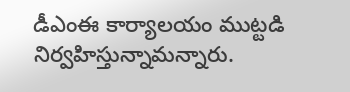డీఎంఈ కార్యాలయం ముట్టడి నిర్వహిస్తున్నామన్నారు.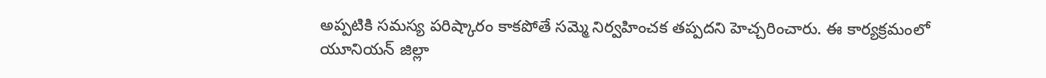అప్పటికి సమస్య పరిష్కారం కాకపోతే సమ్మె నిర్వహించక తప్పదని హెచ్చరించారు. ఈ కార్యక్రమంలో యూనియన్ జిల్లా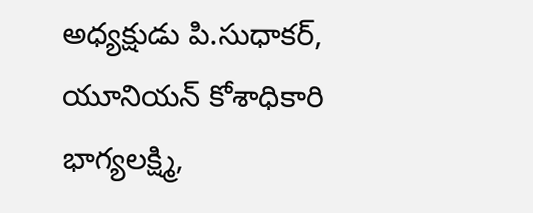అధ్యక్షుడు పి.సుధాకర్, యూనియన్ కోశాధికారి భాగ్యలక్ష్మి,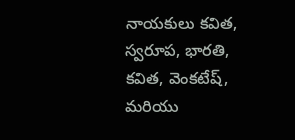నాయకులు కవిత, స్వరూప, భారతి, కవిత, వెంకటేష్, మరియు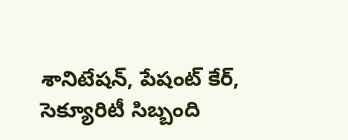శానిటేషన్, పేషంట్ కేర్, సెక్యూరిటీ సిబ్బంది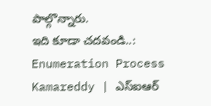పాల్గొన్నారు.
ఇది కూడా చదవండి..: Enumeration Process Kamareddy | ఎస్ఐఆర్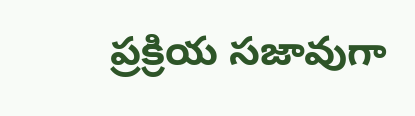ప్రక్రియ సజావుగా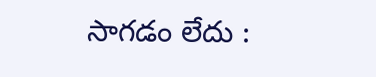సాగడం లేదు :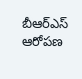బీఆర్ఎస్ ఆరోపణ